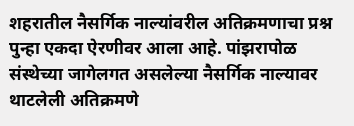शहरातील नैसर्गिक नाल्यांवरील अतिक्रमणाचा प्रश्न पुन्हा एकदा ऐरणीवर आला आहे. पांझरापोळ संस्थेच्या जागेलगत असलेल्या नैसर्गिक नाल्यावर थाटलेली अतिक्रमणे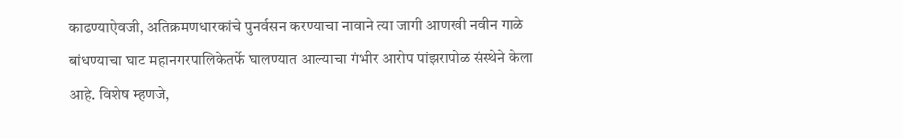काढण्याऐवजी, अतिक्रमणधारकांचे पुनर्वसन करण्याचा नावाने त्या जागी आणखी नवीन गाळे बांधण्याचा घाट महानगरपालिकेतर्फे घालण्यात आल्याचा गंभीर आरोप पांझरापोळ संस्थेने केला आहे. विशेष म्हणजे,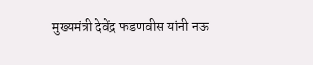मुख्यमंत्री देवेंद्र फडणवीस यांनी नऊ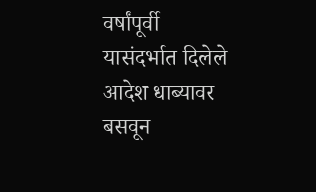वर्षांपूर्वी यासंदर्भात दिलेले आदेश धाब्यावर बसवून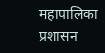महापालिका प्रशासन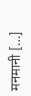मनमानी […]